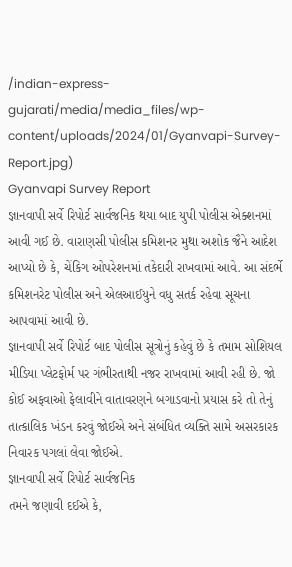/indian-express-gujarati/media/media_files/wp-content/uploads/2024/01/Gyanvapi-Survey-Report.jpg)
Gyanvapi Survey Report
જ્ઞાનવાપી સર્વે રિપોર્ટ સાર્વજનિક થયા બાદ યુપી પોલીસ એક્શનમાં આવી ગઈ છે. વારાણસી પોલીસ કમિશનર મુથા અશોક જૈને આદેશ આપ્યો છે કે, ચેંકિગ ઓપરેશનમાં તકેદારી રાખવામાં આવે. આ સંદર્ભે કમિશનરેટ પોલીસ અને એલઆઈયુને વધુ સતર્ક રહેવા સૂચના આપવામાં આવી છે.
જ્ઞાનવાપી સર્વે રિપોર્ટ બાદ પોલીસ સૂત્રોનું કહેવું છે કે તમામ સોશિયલ મીડિયા પ્લેટફોર્મ પર ગંભીરતાથી નજર રાખવામાં આવી રહી છે. જો કોઈ અફવાઓ ફેલાવીને વાતાવરણને બગાડવાનો પ્રયાસ કરે તો તેનું તાત્કાલિક ખંડન કરવું જોઈએ અને સંબંધિત વ્યક્તિ સામે અસરકારક નિવારક પગલાં લેવા જોઈએ.
જ્ઞાનવાપી સર્વે રિપોર્ટ સાર્વજનિક
તમને જણાવી દઈએ કે,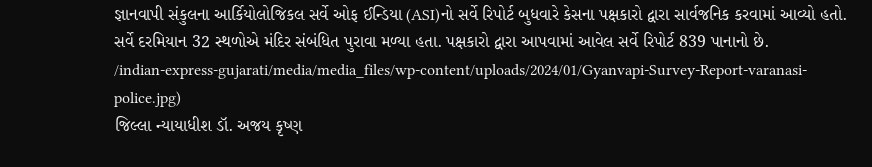જ્ઞાનવાપી સંકુલના આર્કિયોલોજિકલ સર્વે ઓફ ઈન્ડિયા (ASI)નો સર્વે રિપોર્ટ બુધવારે કેસના પક્ષકારો દ્વારા સાર્વજનિક કરવામાં આવ્યો હતો. સર્વે દરમિયાન 32 સ્થળોએ મંદિર સંબંધિત પુરાવા મળ્યા હતા. પક્ષકારો દ્વારા આપવામાં આવેલ સર્વે રિપોર્ટ 839 પાનાનો છે.
/indian-express-gujarati/media/media_files/wp-content/uploads/2024/01/Gyanvapi-Survey-Report-varanasi-police.jpg)
જિલ્લા ન્યાયાધીશ ડૉ. અજય કૃષ્ણ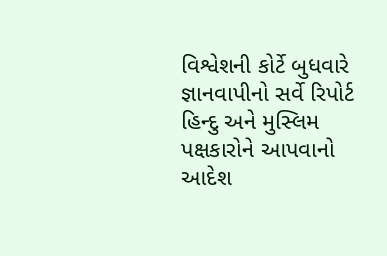વિશ્વેશની કોર્ટે બુધવારે જ્ઞાનવાપીનો સર્વે રિપોર્ટ હિન્દુ અને મુસ્લિમ પક્ષકારોને આપવાનો આદેશ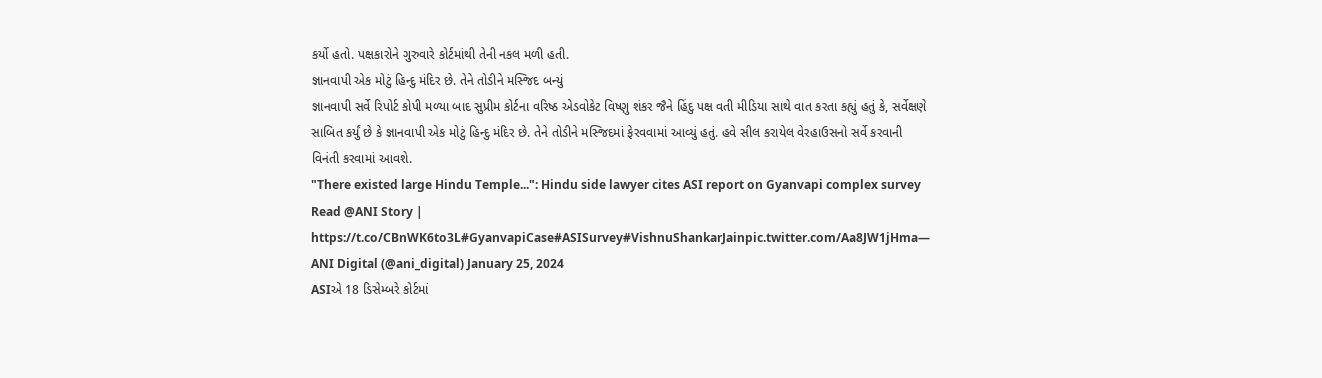કર્યો હતો. પક્ષકારોને ગુરુવારે કોર્ટમાંથી તેની નકલ મળી હતી.
જ્ઞાનવાપી એક મોટું હિન્દુ મંદિર છે. તેને તોડીને મસ્જિદ બન્યું
જ્ઞાનવાપી સર્વે રિપોર્ટ કોપી મળ્યા બાદ સુપ્રીમ કોર્ટના વરિષ્ઠ એડવોકેટ વિષ્ણુ શંકર જૈને હિંદુ પક્ષ વતી મીડિયા સાથે વાત કરતા કહ્યું હતું કે, સર્વેક્ષણે સાબિત કર્યું છે કે જ્ઞાનવાપી એક મોટું હિન્દુ મંદિર છે. તેને તોડીને મસ્જિદમાં ફેરવવામાં આવ્યું હતું. હવે સીલ કરાયેલ વેરહાઉસનો સર્વે કરવાની વિનંતી કરવામાં આવશે.
"There existed large Hindu Temple...": Hindu side lawyer cites ASI report on Gyanvapi complex survey
Read @ANI Story | https://t.co/CBnWK6to3L#GyanvapiCase#ASISurvey#VishnuShankarJainpic.twitter.com/Aa8JW1jHma— ANI Digital (@ani_digital) January 25, 2024
ASIએ 18 ડિસેમ્બરે કોર્ટમાં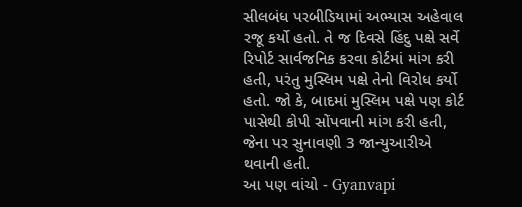સીલબંધ પરબીડિયામાં અભ્યાસ અહેવાલ રજૂ કર્યો હતો. તે જ દિવસે હિંદુ પક્ષે સર્વે રિપોર્ટ સાર્વજનિક કરવા કોર્ટમાં માંગ કરી હતી, પરંતુ મુસ્લિમ પક્ષે તેનો વિરોધ કર્યો હતો. જો કે, બાદમાં મુસ્લિમ પક્ષે પણ કોર્ટ પાસેથી કોપી સોંપવાની માંગ કરી હતી, જેના પર સુનાવણી 3 જાન્યુઆરીએ થવાની હતી.
આ પણ વાંચો - Gyanvapi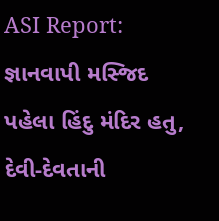ASI Report: જ્ઞાનવાપી મસ્જિદ પહેલા હિંદુ મંદિર હતુ, દેવી-દેવતાની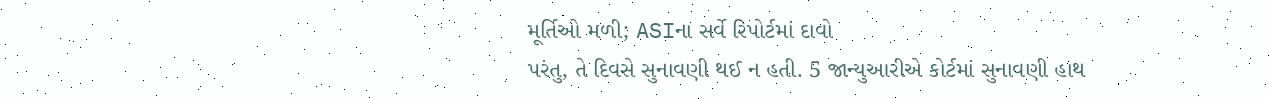મૂર્તિઓ મળી; ASIના સર્વે રિપોર્ટમાં દાવો
પરંતુ, તે દિવસે સુનાવણી થઈ ન હતી. 5 જાન્યુઆરીએ કોર્ટમાં સુનાવણી હાથ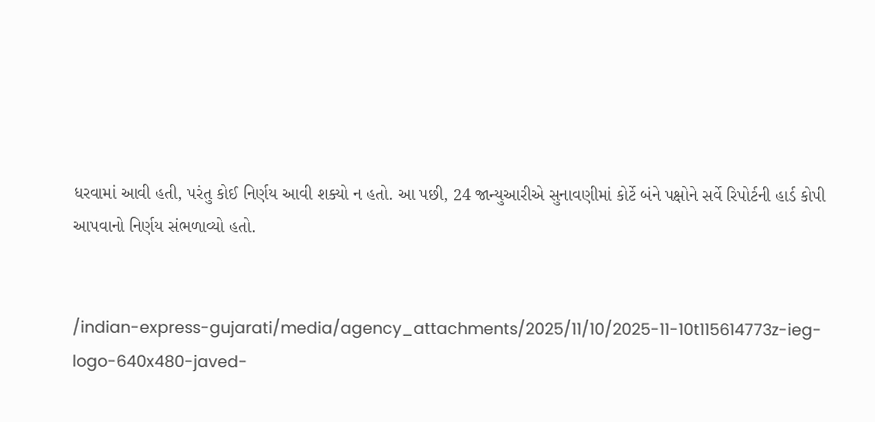ધરવામાં આવી હતી, પરંતુ કોઈ નિર્ણય આવી શક્યો ન હતો. આ પછી, 24 જાન્યુઆરીએ સુનાવણીમાં કોર્ટે બંને પક્ષોને સર્વે રિપોર્ટની હાર્ડ કોપી આપવાનો નિર્ણય સંભળાવ્યો હતો.


/indian-express-gujarati/media/agency_attachments/2025/11/10/2025-11-10t115614773z-ieg-logo-640x480-javed-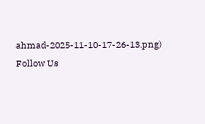ahmad-2025-11-10-17-26-13.png)
Follow Us